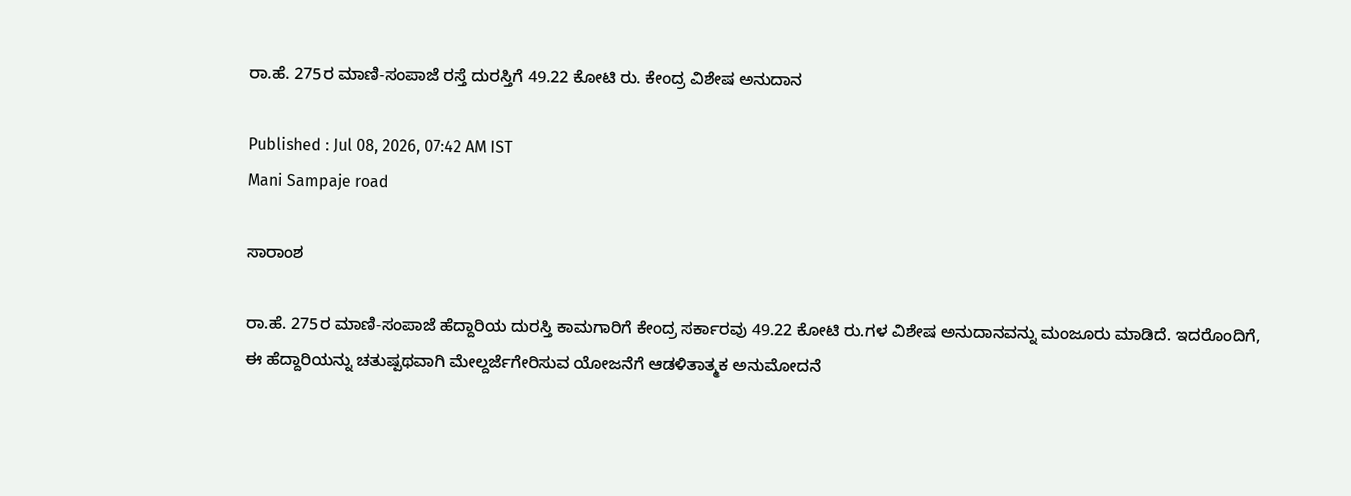ರಾ.ಹೆ. 275ರ ಮಾಣಿ-ಸಂಪಾಜೆ ರಸ್ತೆ ದುರಸ್ತಿಗೆ 49.22 ಕೋಟಿ ರು. ಕೇಂದ್ರ ವಿಶೇಷ ಅನುದಾನ

Published : Jul 08, 2026, 07:42 AM IST
Mani Sampaje road

ಸಾರಾಂಶ

ರಾ.ಹೆ. 275ರ ಮಾಣಿ-ಸಂಪಾಜೆ ಹೆದ್ದಾರಿಯ ದುರಸ್ತಿ ಕಾಮಗಾರಿಗೆ ಕೇಂದ್ರ ಸರ್ಕಾರವು 49.22 ಕೋಟಿ ರು.ಗಳ ವಿಶೇಷ ಅನುದಾನವನ್ನು ಮಂಜೂರು ಮಾಡಿದೆ. ಇದರೊಂದಿಗೆ, ಈ ಹೆದ್ದಾರಿಯನ್ನು ಚತುಷ್ಪಥವಾಗಿ ಮೇಲ್ದರ್ಜೆಗೇರಿಸುವ ಯೋಜನೆಗೆ ಆಡಳಿತಾತ್ಮಕ ಅನುಮೋದನೆ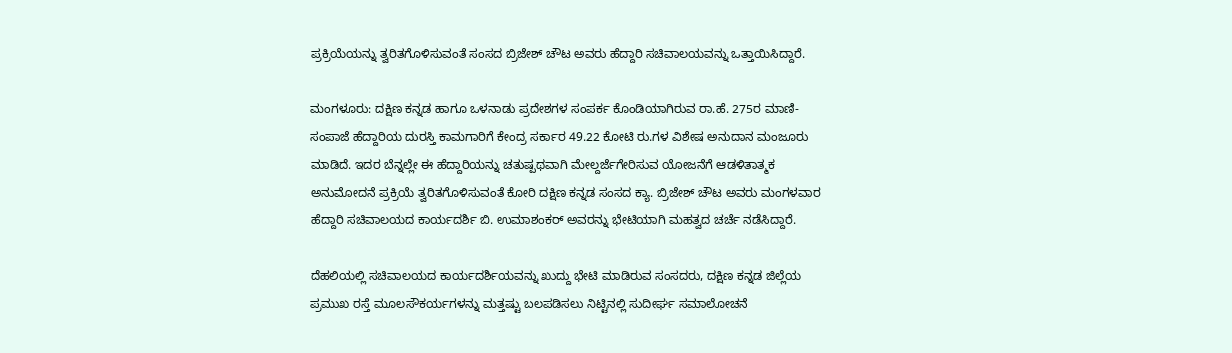ಪ್ರಕ್ರಿಯೆಯನ್ನು ತ್ವರಿತಗೊಳಿಸುವಂತೆ ಸಂಸದ ಬ್ರಿಜೇಶ್ ಚೌಟ ಅವರು ಹೆದ್ದಾರಿ ಸಚಿವಾಲಯವನ್ನು ಒತ್ತಾಯಿಸಿದ್ದಾರೆ.

ಮಂಗಳೂರು: ದಕ್ಷಿಣ ಕನ್ನಡ ಹಾಗೂ ಒಳನಾಡು ಪ್ರದೇಶಗಳ ಸಂಪರ್ಕ ಕೊಂಡಿಯಾಗಿರುವ ರಾ.ಹೆ. 275ರ ಮಾಣಿ-ಸಂಪಾಜೆ ಹೆದ್ದಾರಿಯ ದುರಸ್ತಿ ಕಾಮಗಾರಿಗೆ ಕೇಂದ್ರ ಸರ್ಕಾರ 49.22 ಕೋಟಿ ರು.ಗಳ ವಿಶೇಷ ಅನುದಾನ ಮಂಜೂರು ಮಾಡಿದೆ. ಇದರ ಬೆನ್ನಲ್ಲೇ ಈ ಹೆದ್ದಾರಿಯನ್ನು ಚತುಷ್ಪಥವಾಗಿ ಮೇಲ್ದರ್ಜೆಗೇರಿಸುವ ಯೋಜನೆಗೆ ಆಡಳಿತಾತ್ಮಕ ಅನುಮೋದನೆ ಪ್ರಕ್ರಿಯೆ ತ್ವರಿತಗೊಳಿಸುವಂತೆ ಕೋರಿ ದಕ್ಷಿಣ ಕನ್ನಡ ಸಂಸದ ಕ್ಯಾ. ಬ್ರಿಜೇಶ್‌ ಚೌಟ ಅವರು ಮಂಗಳವಾರ ಹೆದ್ದಾರಿ ಸಚಿವಾಲಯದ ಕಾರ್ಯದರ್ಶಿ ಬಿ. ಉಮಾಶಂಕರ್ ಅವರನ್ನು ಭೇಟಿಯಾಗಿ ಮಹತ್ವದ ಚರ್ಚೆ ನಡೆಸಿದ್ದಾರೆ.

ದೆಹಲಿಯಲ್ಲಿ ಸಚಿವಾಲಯದ ಕಾರ್ಯದರ್ಶಿಯವನ್ನು ಖುದ್ದು ಭೇಟಿ ಮಾಡಿರುವ ಸಂಸದರು, ದಕ್ಷಿಣ ಕನ್ನಡ ಜಿಲ್ಲೆಯ ಪ್ರಮುಖ ರಸ್ತೆ ಮೂಲಸೌಕರ್ಯಗಳನ್ನು ಮತ್ತಷ್ಟು ಬಲಪಡಿಸಲು ನಿಟ್ಟಿನಲ್ಲಿ ಸುದೀರ್ಘ ಸಮಾಲೋಚನೆ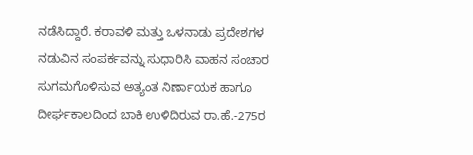ನಡೆಸಿದ್ದಾರೆ. ಕರಾವಳಿ ಮತ್ತು ಒಳನಾಡು ಪ್ರದೇಶಗಳ ನಡುವಿನ ಸಂಪರ್ಕವನ್ನು ಸುಧಾರಿಸಿ ವಾಹನ ಸಂಚಾರ ಸುಗಮಗೊಳಿಸುವ ಅತ್ಯಂತ ನಿರ್ಣಾಯಕ ಹಾಗೂ ದೀರ್ಘಕಾಲದಿಂದ ಬಾಕಿ ಉಳಿದಿರುವ ರಾ.ಹೆ.-275ರ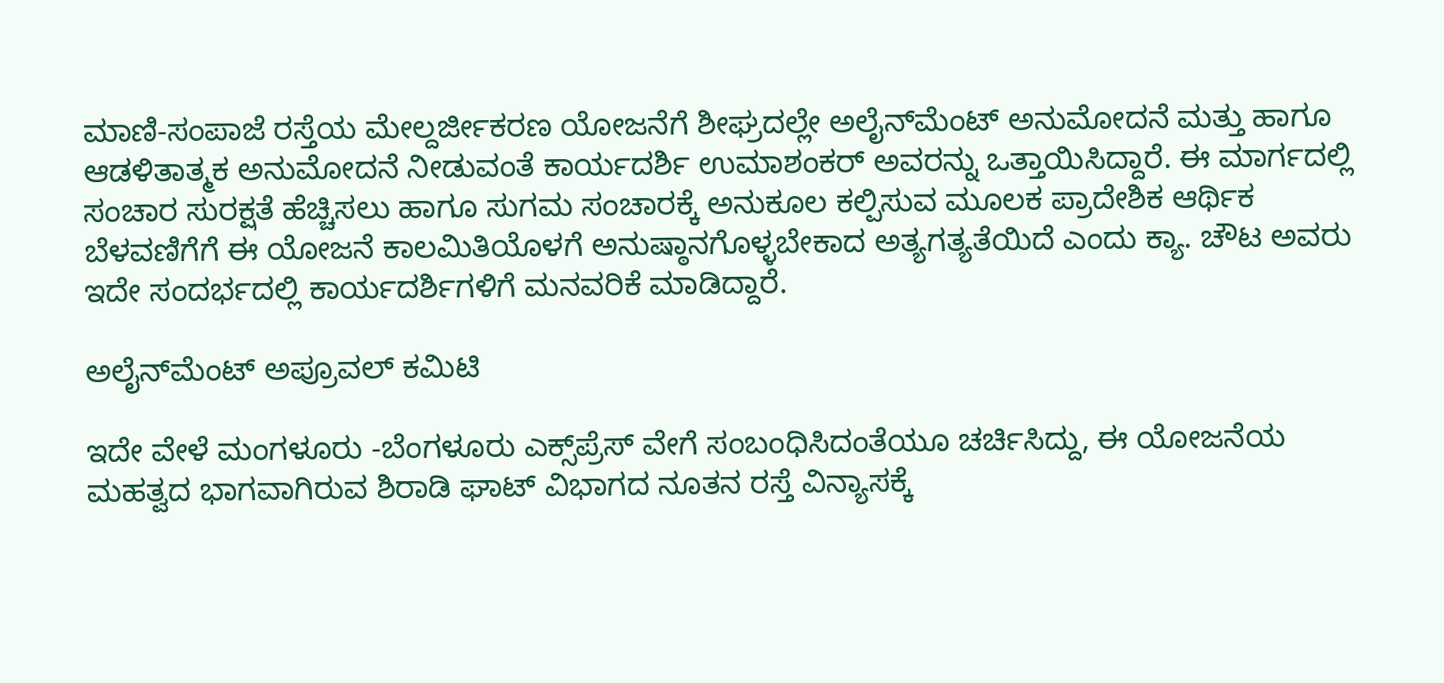ಮಾಣಿ-ಸಂಪಾಜೆ ರಸ್ತೆಯ ಮೇಲ್ದರ್ಜೀಕರಣ ಯೋಜನೆಗೆ ಶೀಘ್ರದಲ್ಲೇ ಅಲೈನ್‌ಮೆಂಟ್ ಅನುಮೋದನೆ ಮತ್ತು ಹಾಗೂ ಆಡಳಿತಾತ್ಮಕ ಅನುಮೋದನೆ ನೀಡುವಂತೆ ಕಾರ್ಯದರ್ಶಿ ಉಮಾಶಂಕರ್‌ ಅವರನ್ನು ಒತ್ತಾಯಿಸಿದ್ದಾರೆ. ಈ ಮಾರ್ಗದಲ್ಲಿ ಸಂಚಾರ ಸುರಕ್ಷತೆ ಹೆಚ್ಚಿಸಲು ಹಾಗೂ ಸುಗಮ ಸಂಚಾರಕ್ಕೆ ಅನುಕೂಲ ಕಲ್ಪಿಸುವ ಮೂಲಕ ಪ್ರಾದೇಶಿಕ ಆರ್ಥಿಕ ಬೆಳವಣಿಗೆಗೆ ಈ ಯೋಜನೆ ಕಾಲಮಿತಿಯೊಳಗೆ ಅನುಷ್ಠಾನಗೊಳ್ಳಬೇಕಾದ ಅತ್ಯಗತ್ಯತೆಯಿದೆ ಎಂದು ಕ್ಯಾ. ಚೌಟ ಅವರು ಇದೇ ಸಂದರ್ಭದಲ್ಲಿ ಕಾರ್ಯದರ್ಶಿಗಳಿಗೆ ಮನವರಿಕೆ ಮಾಡಿದ್ದಾರೆ.

ಅಲೈನ್‌ಮೆಂಟ್ ಅಪ್ರೂವಲ್ ಕಮಿಟಿ

ಇದೇ ವೇಳೆ ಮಂಗಳೂರು -ಬೆಂಗಳೂರು ಎಕ್ಸ್‌ಪ್ರೆಸ್‌ ವೇಗೆ ಸಂಬಂಧಿಸಿದಂತೆಯೂ ಚರ್ಚಿಸಿದ್ದು, ಈ ಯೋಜನೆಯ ಮಹತ್ವದ ಭಾಗವಾಗಿರುವ ಶಿರಾಡಿ ಘಾಟ್ ವಿಭಾಗದ ನೂತನ ರಸ್ತೆ ವಿನ್ಯಾಸಕ್ಕೆ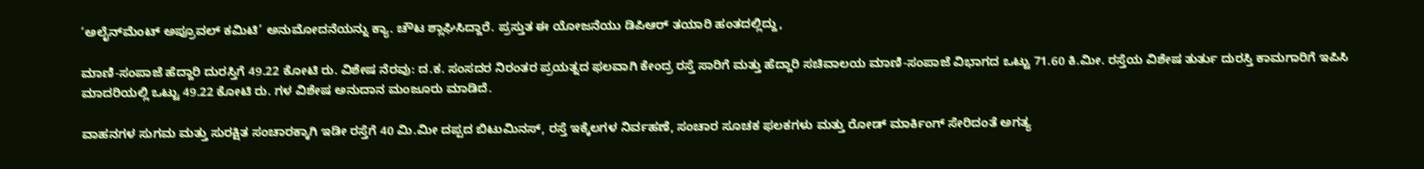‘ಅಲೈನ್‌ಮೆಂಟ್ ಅಪ್ರೂವಲ್ ಕಮಿಟಿ’ ಅನುಮೋದನೆಯನ್ನು ಕ್ಯಾ. ಚೌಟ ಶ್ಲಾಘಿಸಿದ್ದಾರೆ. ಪ್ರಸ್ತುತ ಈ ಯೋಜನೆಯು ಡಿಪಿಆರ್‌ ತಯಾರಿ ಹಂತದಲ್ಲಿದ್ದು,

ಮಾಣಿ-ಸಂಪಾಜೆ ಹೆದ್ದಾರಿ ದುರಸ್ತಿಗೆ 49.22 ಕೋಟಿ ರು. ವಿಶೇಷ ನೆರವು: ದ.ಕ. ಸಂಸದರ ನಿರಂತರ ಪ್ರಯತ್ನದ ಫಲವಾಗಿ ಕೇಂದ್ರ ರಸ್ತೆ ಸಾರಿಗೆ ಮತ್ತು ಹೆದ್ದಾರಿ ಸಚಿವಾಲಯ ಮಾಣಿ-ಸಂಪಾಜೆ ವಿಭಾಗದ ಒಟ್ಟು 71.60 ಕಿ.ಮೀ. ರಸ್ತೆಯ ವಿಶೇಷ ತುರ್ತು ದುರಸ್ತಿ ಕಾಮಗಾರಿಗೆ ಇಪಿಸಿ ಮಾದರಿಯಲ್ಲಿ ಒಟ್ಟು 49.22 ಕೋಟಿ ರು. ಗಳ ವಿಶೇಷ ಅನುದಾನ ಮಂಜೂರು ಮಾಡಿದೆ.

ವಾಹನಗಳ ಸುಗಮ ಮತ್ತು ಸುರಕ್ಷಿತ ಸಂಚಾರಕ್ಕಾಗಿ ಇಡೀ ರಸ್ತೆಗೆ 40 ಮಿ.ಮೀ ದಪ್ಪದ ಬಿಟುಮಿನಸ್, ರಸ್ತೆ ಇಕ್ಕೆಲಗಳ ನಿರ್ವಹಣೆ, ಸಂಚಾರ ಸೂಚಕ ಫಲಕಗಳು ಮತ್ತು ರೋಡ್ ಮಾರ್ಕಿಂಗ್‌ ಸೇರಿದಂತೆ ಅಗತ್ಯ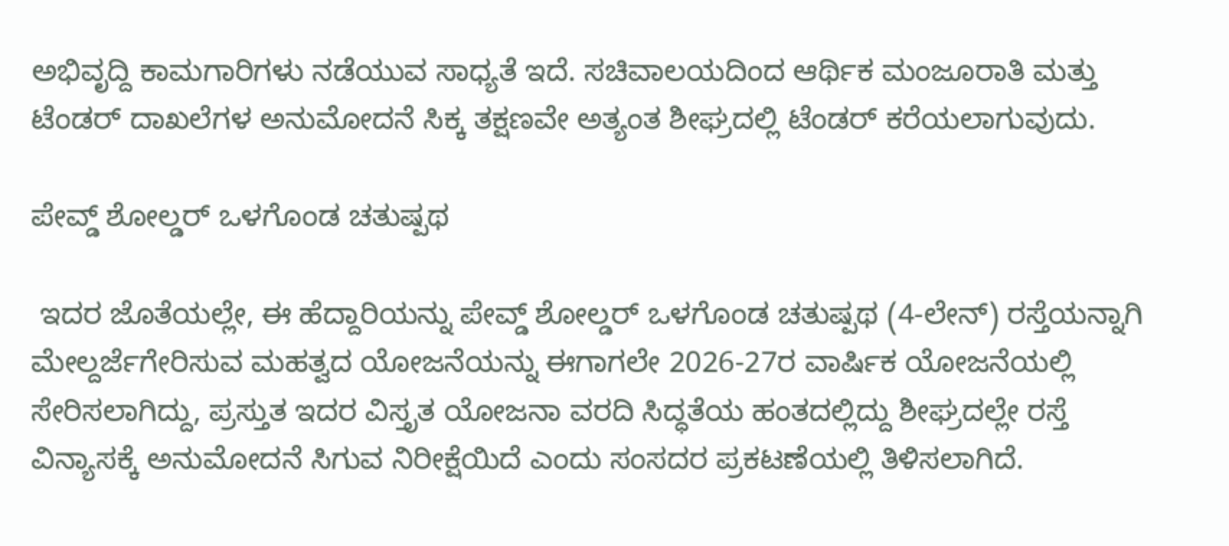ಅಭಿವೃದ್ದಿ ಕಾಮಗಾರಿಗಳು ನಡೆಯುವ ಸಾಧ್ಯತೆ ಇದೆ. ಸಚಿವಾಲಯದಿಂದ ಆರ್ಥಿಕ ಮಂಜೂರಾತಿ ಮತ್ತು ಟೆಂಡರ್ ದಾಖಲೆಗಳ ಅನುಮೋದನೆ ಸಿಕ್ಕ ತಕ್ಷಣವೇ ಅತ್ಯಂತ ಶೀಘ್ರದಲ್ಲಿ ಟೆಂಡರ್ ಕರೆಯಲಾಗುವುದು.

ಪೇವ್ಡ್ ಶೋಲ್ಡರ್ ಒಳಗೊಂಡ ಚತುಷ್ಪಥ

 ಇದರ ಜೊತೆಯಲ್ಲೇ, ಈ ಹೆದ್ದಾರಿಯನ್ನು ಪೇವ್ಡ್ ಶೋಲ್ಡರ್ ಒಳಗೊಂಡ ಚತುಷ್ಪಥ (4-ಲೇನ್) ರಸ್ತೆಯನ್ನಾಗಿ ಮೇಲ್ದರ್ಜೆಗೇರಿಸುವ ಮಹತ್ವದ ಯೋಜನೆಯನ್ನು ಈಗಾಗಲೇ 2026-27ರ ವಾರ್ಷಿಕ ಯೋಜನೆಯಲ್ಲಿ ಸೇರಿಸಲಾಗಿದ್ದು, ಪ್ರಸ್ತುತ ಇದರ ವಿಸ್ತೃತ ಯೋಜನಾ ವರದಿ ಸಿದ್ಧತೆಯ ಹಂತದಲ್ಲಿದ್ದು ಶೀಘ್ರದಲ್ಲೇ ರಸ್ತೆ ವಿನ್ಯಾಸಕ್ಕೆ ಅನುಮೋದನೆ ಸಿಗುವ ನಿರೀಕ್ಷೆಯಿದೆ ಎಂದು ಸಂಸದರ ಪ್ರಕಟಣೆಯಲ್ಲಿ ತಿಳಿಸಲಾಗಿದೆ.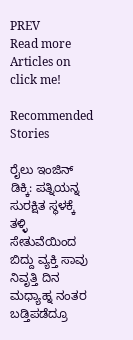PREV
Read more Articles on
click me!

Recommended Stories

ರೈಲು ಇಂಜಿನ್ ಡಿಕ್ಕಿ: ಪತ್ನಿಯನ್ನ ಸುರಕ್ಷಿತ ಸ್ಥಳಕ್ಕೆ ತಳ್ಳಿ ಸೇತುವೆಯಿಂದ ಬಿದ್ದು ವ್ಯಕ್ತಿ ಸಾವು
ನಿವೃತ್ತಿ ದಿನ ಮಧ್ಯಾಹ್ನ ನಂತರ ಬಡ್ತಿಪಡೆದ್ರೂ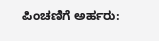ಪಿಂಚಣಿಗೆ ಅರ್ಹರು: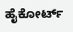ಹೈಕೋರ್ಟ್